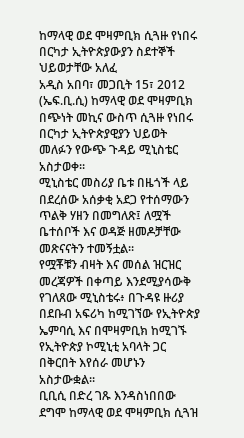ከማላዊ ወደ ሞዛምቢክ ሲጓዙ የነበሩ በርካታ ኢትዮጵያውያን ስደተኞች ህይወታቸው አለፈ
አዲስ አበባ፣ መጋቢት 15፣ 2012 (ኤፍ.ቢ.ሲ) ከማላዊ ወደ ሞዛምቢክ በጭነት መኪና ውስጥ ሲጓዙ የነበሩ በርካታ ኢትዮጵያዊያን ህይወት መለፉን የውጭ ጉዳይ ሚኒስቴር አስታወቀ።
ሚኒስቴር መስሪያ ቤቱ በዜጎች ላይ በደረሰው አሰቃቂ አደጋ የተሰማውን ጥልቅ ሃዘን በመግለጽ፤ ለሟች ቤተሰቦች እና ወዳጅ ዘመዶቻቸው መጽናናትን ተመኝቷል።
የሟቾቹን ብዛት እና መሰል ዝርዝር መረጃዎች በቀጣይ እንደሚያሳውቅ የገለጸው ሚኒስቴሩ፥ በጉዳዩ ዙሪያ በደቡብ አፍሪካ ከሚገኘው የኢትዮጵያ ኤምባሲ እና በሞዛምቢክ ከሚገኙ የኢትዮጵያ ኮሚኒቲ አባላት ጋር በቅርበት እየሰራ መሆኑን አስታውቋል።
ቢቢሲ በድረ ገጹ እንዳስነበበው ደግሞ ከማላዊ ወደ ሞዛምቢክ ሲጓዝ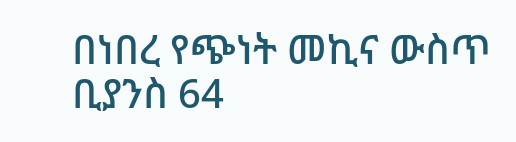በነበረ የጭነት መኪና ውስጥ ቢያንስ 64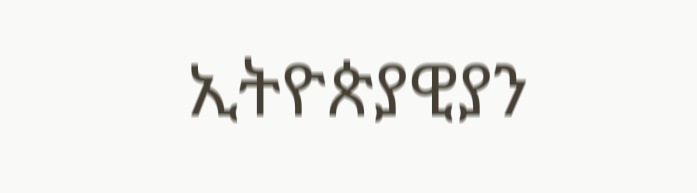ኢትዮጵያዊያን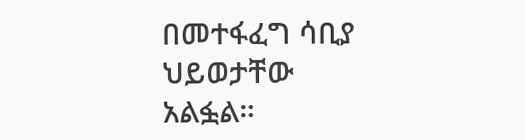በመተፋፈግ ሳቢያ ህይወታቸው አልፏል።